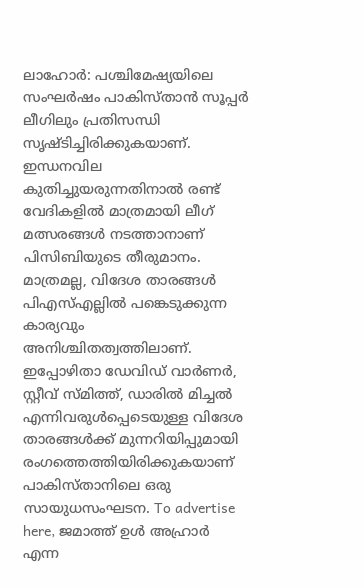ലാഹോർ: പശ്ചിമേഷ്യയിലെ സംഘർഷം പാകിസ്താൻ സൂപ്പർ ലീഗിലും പ്രതിസന്ധി സൃഷ്ടിച്ചിരിക്കുകയാണ്. ഇന്ധനവില കുതിച്ചുയരുന്നതിനാൽ രണ്ട് വേദികളിൽ മാത്രമായി ലീഗ് മത്സരങ്ങൾ നടത്താനാണ് പിസിബിയുടെ തീരുമാനം. മാത്രമല്ല, വിദേശ താരങ്ങൾ പിഎസ്എല്ലിൽ പങ്കെടുക്കുന്ന കാര്യവും അനിശ്ചിതത്വത്തിലാണ്. ഇപ്പോഴിതാ ഡേവിഡ് വാർണർ, സ്റ്റീവ് സ്മിത്ത്, ഡാരിൽ മിച്ചൽ എന്നിവരുൾപ്പെടെയുള്ള വിദേശ താരങ്ങൾക്ക് മുന്നറിയിപ്പുമായി രംഗത്തെത്തിയിരിക്കുകയാണ് പാകിസ്താനിലെ ഒരു സായുധസംഘടന. To advertise here, ജമാത്ത് ഉൾ അഹ്രാർ എന്ന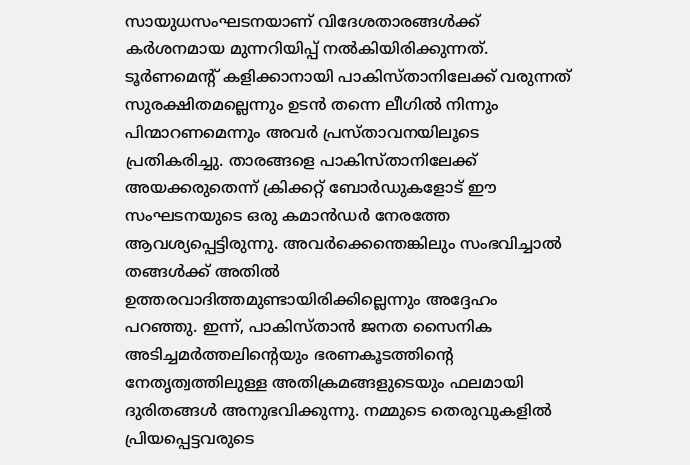സായുധസംഘടനയാണ് വിദേശതാരങ്ങൾക്ക് കർശനമായ മുന്നറിയിപ്പ് നൽകിയിരിക്കുന്നത്. ടൂർണമെന്റ് കളിക്കാനായി പാകിസ്താനിലേക്ക് വരുന്നത് സുരക്ഷിതമല്ലെന്നും ഉടൻ തന്നെ ലീഗിൽ നിന്നും പിന്മാറണമെന്നും അവർ പ്രസ്താവനയിലൂടെ പ്രതികരിച്ചു. താരങ്ങളെ പാകിസ്താനിലേക്ക് അയക്കരുതെന്ന് ക്രിക്കറ്റ് ബോർഡുകളോട് ഈ സംഘടനയുടെ ഒരു കമാൻഡർ നേരത്തേ ആവശ്യപ്പെട്ടിരുന്നു. അവർക്കെന്തെങ്കിലും സംഭവിച്ചാൽ തങ്ങൾക്ക് അതിൽ ഉത്തരവാദിത്തമുണ്ടായിരിക്കില്ലെന്നും അദ്ദേഹം പറഞ്ഞു. ഇന്ന്, പാകിസ്താൻ ജനത സൈനിക അടിച്ചമർത്തലിന്റെയും ഭരണകൂടത്തിന്റെ നേതൃത്വത്തിലുള്ള അതിക്രമങ്ങളുടെയും ഫലമായി ദുരിതങ്ങൾ അനുഭവിക്കുന്നു. നമ്മുടെ തെരുവുകളിൽ പ്രിയപ്പെട്ടവരുടെ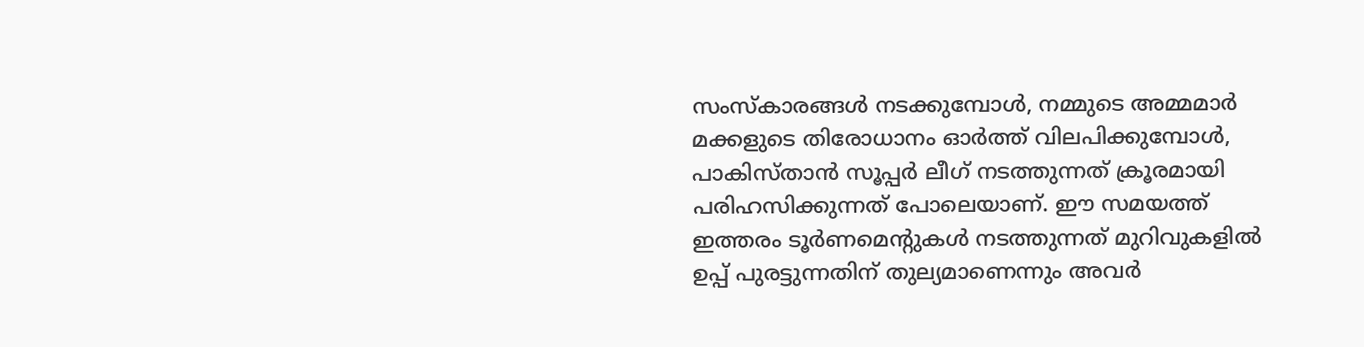സംസ്കാരങ്ങൾ നടക്കുമ്പോൾ, നമ്മുടെ അമ്മമാർ മക്കളുടെ തിരോധാനം ഓർത്ത് വിലപിക്കുമ്പോൾ, പാകിസ്താൻ സൂപ്പർ ലീഗ് നടത്തുന്നത് ക്രൂരമായി പരിഹസിക്കുന്നത് പോലെയാണ്. ഈ സമയത്ത് ഇത്തരം ടൂർണമെന്റുകൾ നടത്തുന്നത് മുറിവുകളിൽ ഉപ്പ് പുരട്ടുന്നതിന് തുല്യമാണെന്നും അവർ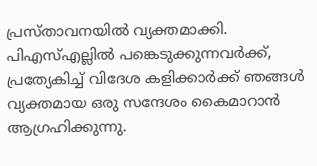പ്രസ്താവനയിൽ വ്യക്തമാക്കി. പിഎസ്എല്ലിൽ പങ്കെടുക്കുന്നവർക്ക്, പ്രത്യേകിച്ച് വിദേശ കളിക്കാർക്ക് ഞങ്ങൾ വ്യക്തമായ ഒരു സന്ദേശം കൈമാറാൻ ആഗ്രഹിക്കുന്നു.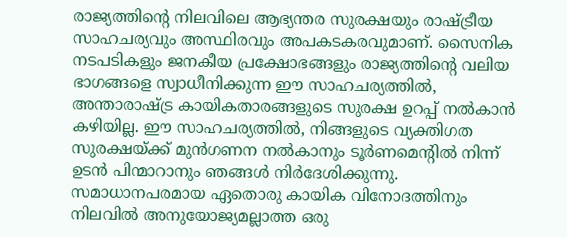രാജ്യത്തിന്റെ നിലവിലെ ആഭ്യന്തര സുരക്ഷയും രാഷ്ട്രീയ സാഹചര്യവും അസ്ഥിരവും അപകടകരവുമാണ്. സൈനിക നടപടികളും ജനകീയ പ്രക്ഷോഭങ്ങളും രാജ്യത്തിന്റെ വലിയ ഭാഗങ്ങളെ സ്വാധീനിക്കുന്ന ഈ സാഹചര്യത്തിൽ, അന്താരാഷ്ട്ര കായികതാരങ്ങളുടെ സുരക്ഷ ഉറപ്പ് നൽകാൻ കഴിയില്ല. ഈ സാഹചര്യത്തിൽ, നിങ്ങളുടെ വ്യക്തിഗത സുരക്ഷയ്ക്ക് മുൻഗണന നൽകാനും ടൂർണമെന്റിൽ നിന്ന് ഉടൻ പിന്മാറാനും ഞങ്ങൾ നിർദേശിക്കുന്നു. സമാധാനപരമായ ഏതൊരു കായിക വിനോദത്തിനും നിലവിൽ അനുയോജ്യമല്ലാത്ത ഒരു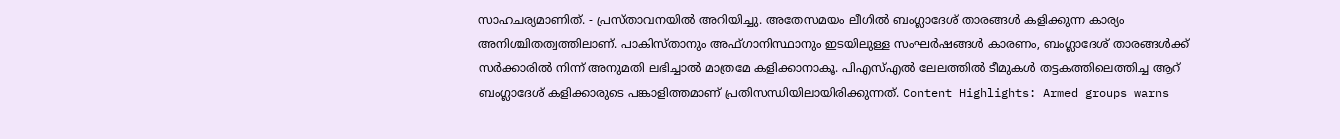സാഹചര്യമാണിത്. - പ്രസ്താവനയിൽ അറിയിച്ചു. അതേസമയം ലീഗിൽ ബംഗ്ലാദേശ് താരങ്ങൾ കളിക്കുന്ന കാര്യം അനിശ്ചിതത്വത്തിലാണ്. പാകിസ്താനും അഫ്ഗാനിസ്ഥാനും ഇടയിലുള്ള സംഘർഷങ്ങൾ കാരണം, ബംഗ്ലാദേശ് താരങ്ങൾക്ക് സർക്കാരിൽ നിന്ന് അനുമതി ലഭിച്ചാൽ മാത്രമേ കളിക്കാനാകൂ. പിഎസ്എൽ ലേലത്തിൽ ടീമുകൾ തട്ടകത്തിലെത്തിച്ച ആറ് ബംഗ്ലാദേശ് കളിക്കാരുടെ പങ്കാളിത്തമാണ് പ്രതിസന്ധിയിലായിരിക്കുന്നത്. Content Highlights: Armed groups warns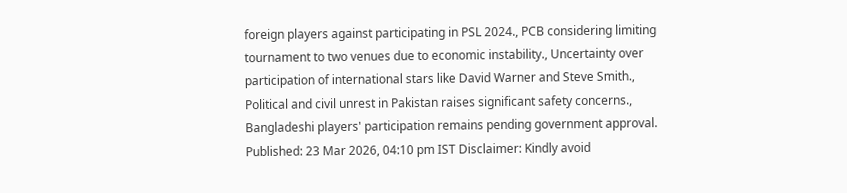foreign players against participating in PSL 2024., PCB considering limiting tournament to two venues due to economic instability., Uncertainty over participation of international stars like David Warner and Steve Smith., Political and civil unrest in Pakistan raises significant safety concerns., Bangladeshi players' participation remains pending government approval. Published: 23 Mar 2026, 04:10 pm IST Disclaimer: Kindly avoid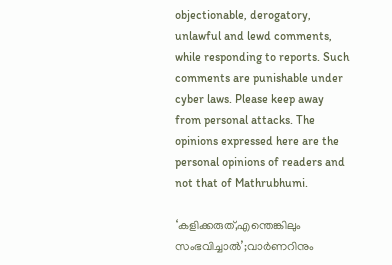objectionable, derogatory, unlawful and lewd comments, while responding to reports. Such comments are punishable under cyber laws. Please keep away from personal attacks. The opinions expressed here are the personal opinions of readers and not that of Mathrubhumi.

‘കളിക്കരുത്,എന്തെങ്കിലും സംഭവിച്ചാൽ’;വാർണറിനും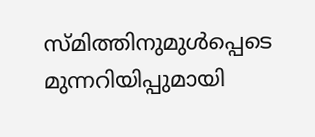സ്മിത്തിനുമുൾപ്പെടെ മുന്നറിയിപ്പുമായി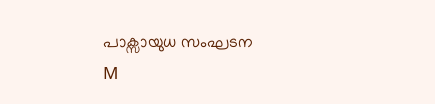പാക്സായുധ സംഘടന
M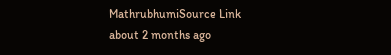MathrubhumiSource Link
about 2 months ago